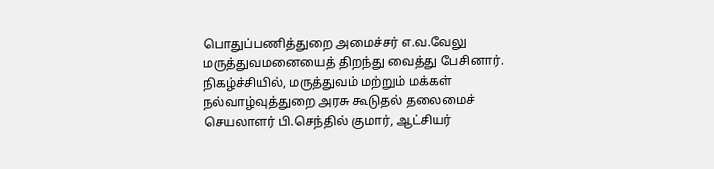பொதுப்பணித்துறை அமைச்சர் எ.வ.வேலு மருத்துவமனையைத் திறந்து வைத்து பேசினார். நிகழ்ச்சியில், மருத்துவம் மற்றும் மக்கள் நல்வாழ்வுத்துறை அரசு கூடுதல் தலைமைச் செயலாளர் பி.செந்தில் குமார், ஆட்சியர்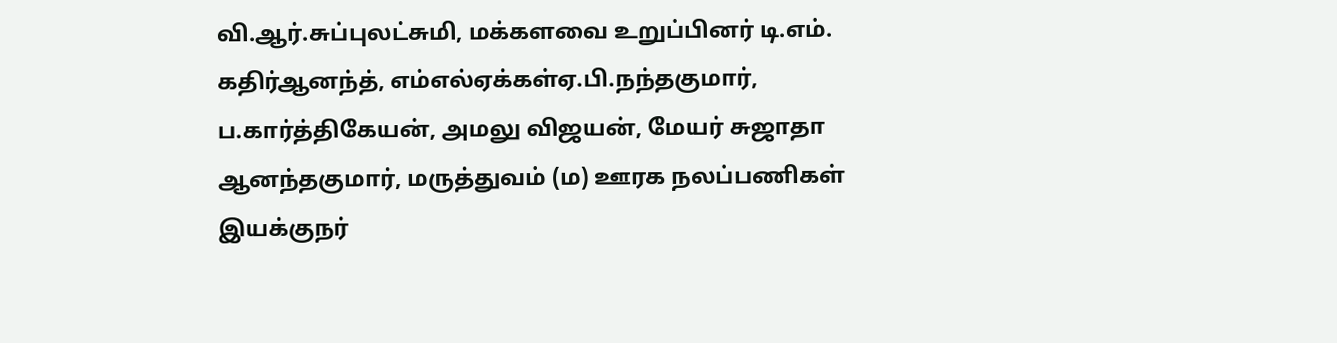வி.ஆர்.சுப்புலட்சுமி, மக்களவை உறுப்பினர் டி.எம். கதிர்ஆனந்த், எம்எல்ஏக்கள்ஏ.பி.நந்தகுமார், ப.கார்த்திகேயன், அமலு விஜயன், மேயர் சுஜாதா ஆனந்தகுமார், மருத்துவம் (ம) ஊரக நலப்பணிகள் இயக்குநர்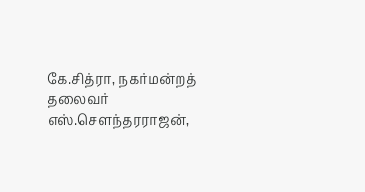கே.சித்ரா, நகர்மன்றத் தலைவர் எஸ்.சௌந்தரராஜன்,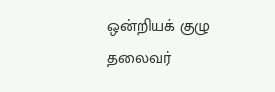ஒன்றியக் குழு தலைவர்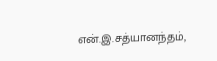என்.இ.சத்யானந்தம்,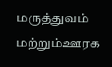மருத்துவம் மற்றும்ஊரக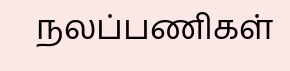நலப்பணிகள்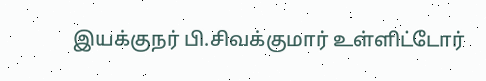இயக்குநர் பி.சிவக்குமார் உள்ளிட்டோர்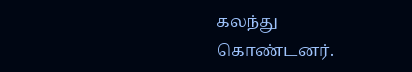கலந்து கொண்டனர்.